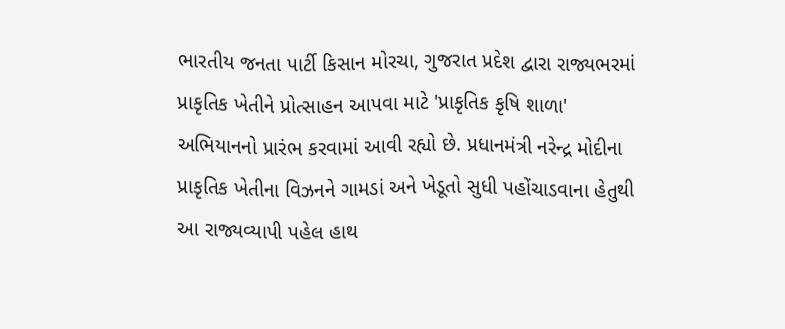ભારતીય જનતા પાર્ટી કિસાન મોરચા, ગુજરાત પ્રદેશ દ્વારા રાજ્યભરમાં પ્રાકૃતિક ખેતીને પ્રોત્સાહન આપવા માટે 'પ્રાકૃતિક કૃષિ શાળા' અભિયાનનો પ્રારંભ કરવામાં આવી રહ્યો છે. પ્રધાનમંત્રી નરેન્દ્ર મોદીના પ્રાકૃતિક ખેતીના વિઝનને ગામડાં અને ખેડૂતો સુધી પહોંચાડવાના હેતુથી આ રાજ્યવ્યાપી પહેલ હાથ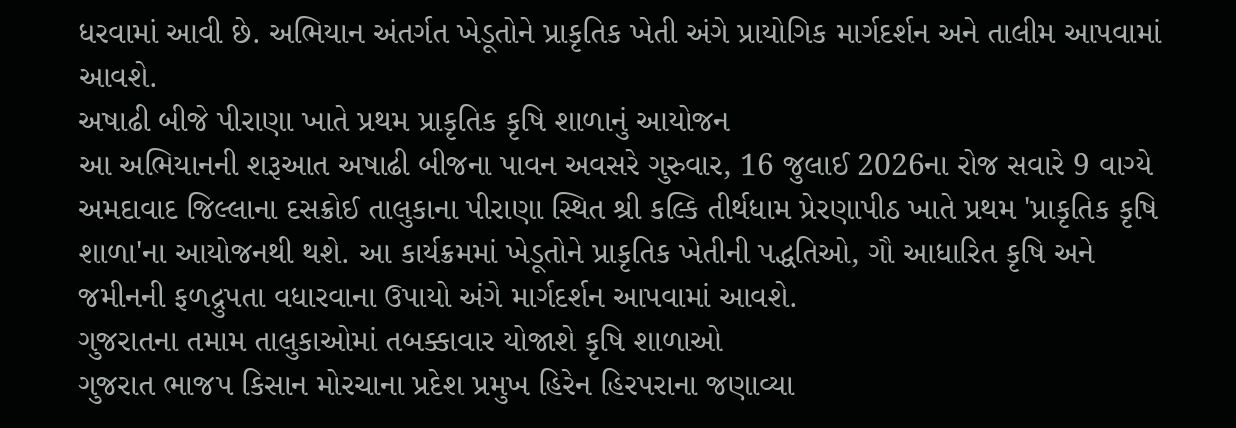ધરવામાં આવી છે. અભિયાન અંતર્ગત ખેડૂતોને પ્રાકૃતિક ખેતી અંગે પ્રાયોગિક માર્ગદર્શન અને તાલીમ આપવામાં આવશે.
અષાઢી બીજે પીરાણા ખાતે પ્રથમ પ્રાકૃતિક કૃષિ શાળાનું આયોજન
આ અભિયાનની શરૂઆત અષાઢી બીજના પાવન અવસરે ગુરુવાર, 16 જુલાઈ 2026ના રોજ સવારે 9 વાગ્યે અમદાવાદ જિલ્લાના દસક્રોઈ તાલુકાના પીરાણા સ્થિત શ્રી કલ્કિ તીર્થધામ પ્રેરણાપીઠ ખાતે પ્રથમ 'પ્રાકૃતિક કૃષિ શાળા'ના આયોજનથી થશે. આ કાર્યક્રમમાં ખેડૂતોને પ્રાકૃતિક ખેતીની પદ્ધતિઓ, ગૌ આધારિત કૃષિ અને જમીનની ફળદ્રુપતા વધારવાના ઉપાયો અંગે માર્ગદર્શન આપવામાં આવશે.
ગુજરાતના તમામ તાલુકાઓમાં તબક્કાવાર યોજાશે કૃષિ શાળાઓ
ગુજરાત ભાજપ કિસાન મોરચાના પ્રદેશ પ્રમુખ હિરેન હિરપરાના જણાવ્યા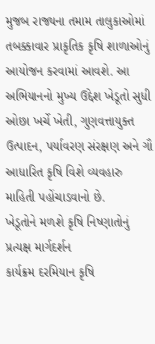મુજબ રાજ્યના તમામ તાલુકાઓમાં તબક્કાવાર પ્રાકૃતિક કૃષિ શાળાઓનું આયોજન કરવામાં આવશે. આ અભિયાનનો મુખ્ય ઉદ્દેશ ખેડૂતો સુધી ઓછા ખર્ચે ખેતી, ગુણવત્તાયુક્ત ઉત્પાદન, પર્યાવરણ સંરક્ષણ અને ગૌ આધારિત કૃષિ વિશે વ્યવહારુ માહિતી પહોંચાડવાનો છે.
ખેડૂતોને મળશે કૃષિ નિષ્ણાતોનું પ્રત્યક્ષ માર્ગદર્શન
કાર્યક્રમ દરમિયાન કૃષિ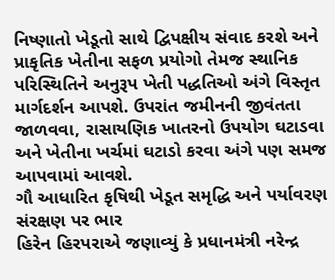નિષ્ણાતો ખેડૂતો સાથે દ્વિપક્ષીય સંવાદ કરશે અને પ્રાકૃતિક ખેતીના સફળ પ્રયોગો તેમજ સ્થાનિક પરિસ્થિતિને અનુરૂપ ખેતી પદ્ધતિઓ અંગે વિસ્તૃત માર્ગદર્શન આપશે. ઉપરાંત જમીનની જીવંતતા જાળવવા, રાસાયણિક ખાતરનો ઉપયોગ ઘટાડવા અને ખેતીના ખર્ચમાં ઘટાડો કરવા અંગે પણ સમજ આપવામાં આવશે.
ગૌ આધારિત કૃષિથી ખેડૂત સમૃદ્ધિ અને પર્યાવરણ સંરક્ષણ પર ભાર
હિરેન હિરપરાએ જણાવ્યું કે પ્રધાનમંત્રી નરેન્દ્ર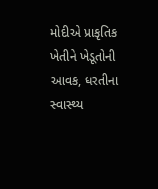મોદીએ પ્રાકૃતિક ખેતીને ખેડૂતોની આવક, ધરતીના સ્વાસ્થ્ય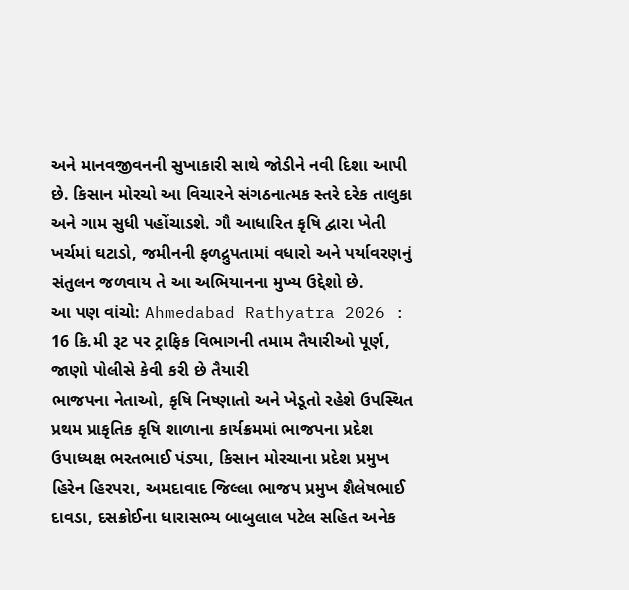અને માનવજીવનની સુખાકારી સાથે જોડીને નવી દિશા આપી છે. કિસાન મોરચો આ વિચારને સંગઠનાત્મક સ્તરે દરેક તાલુકા અને ગામ સુધી પહોંચાડશે. ગૌ આધારિત કૃષિ દ્વારા ખેતી ખર્ચમાં ઘટાડો, જમીનની ફળદ્રુપતામાં વધારો અને પર્યાવરણનું સંતુલન જળવાય તે આ અભિયાનના મુખ્ય ઉદ્દેશો છે.
આ પણ વાંચો: Ahmedabad Rathyatra 2026 : 16 કિ.મી રૂટ પર ટ્રાફિક વિભાગની તમામ તૈયારીઓ પૂર્ણ, જાણો પોલીસે કેવી કરી છે તૈયારી
ભાજપના નેતાઓ, કૃષિ નિષ્ણાતો અને ખેડૂતો રહેશે ઉપસ્થિત
પ્રથમ પ્રાકૃતિક કૃષિ શાળાના કાર્યક્રમમાં ભાજપના પ્રદેશ ઉપાધ્યક્ષ ભરતભાઈ પંડ્યા, કિસાન મોરચાના પ્રદેશ પ્રમુખ હિરેન હિરપરા, અમદાવાદ જિલ્લા ભાજપ પ્રમુખ શૈલેષભાઈ દાવડા, દસક્રોઈના ધારાસભ્ય બાબુલાલ પટેલ સહિત અનેક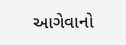આગેવાનો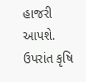હાજરી આપશે. ઉપરાંત કૃષિ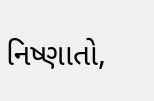નિષ્ણાતો,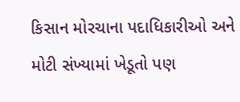કિસાન મોરચાના પદાધિકારીઓ અને મોટી સંખ્યામાં ખેડૂતો પણ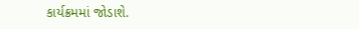કાર્યક્રમમાં જોડાશે.